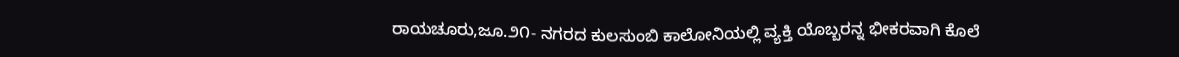ರಾಯಚೂರು,ಜೂ.೨೧- ನಗರದ ಕುಲಸುಂಬಿ ಕಾಲೋನಿಯಲ್ಲಿ ವ್ಯಕ್ತಿ ಯೊಬ್ಬರನ್ನ ಭೀಕರವಾಗಿ ಕೊಲೆ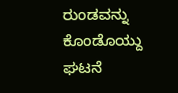ರುಂಡವನ್ನು ಕೊಂಡೊಯ್ದು ಘಟನೆ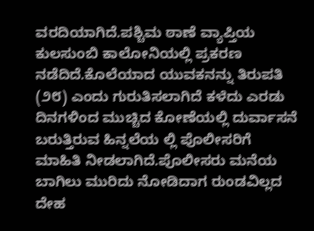ವರದಿಯಾಗಿದೆ.ಪಶ್ಚಿಮ ಠಾಣೆ ವ್ಯಾಪ್ತಿಯ ಕುಲಸುಂಬಿ ಕಾಲೋನಿಯಲ್ಲಿ ಪ್ರಕರಣ ನಡೆದಿದೆ.ಕೊಲೆಯಾದ ಯುವಕನನ್ನು ತಿರುಪತಿ (೨೮) ಎಂದು ಗುರುತಿಸಲಾಗಿದೆ ಕಳೆದು ಎರಡು ದಿನಗಳಿಂದ ಮುಚ್ಚಿದ ಕೋಣೆಯಲ್ಲಿ ದುರ್ವಾಸನೆ ಬರುತ್ತಿರುವ ಹಿನ್ನಲೆಯ ಲ್ಲಿ ಪೊಲೀಸರಿಗೆ ಮಾಹಿತಿ ನೀಡಲಾಗಿದೆ.ಪೊಲೀಸರು ಮನೆಯ ಬಾಗಿಲು ಮುರಿದು ನೋಡಿದಾಗ ರುಂಡವಿಲ್ಲದ ದೇಹ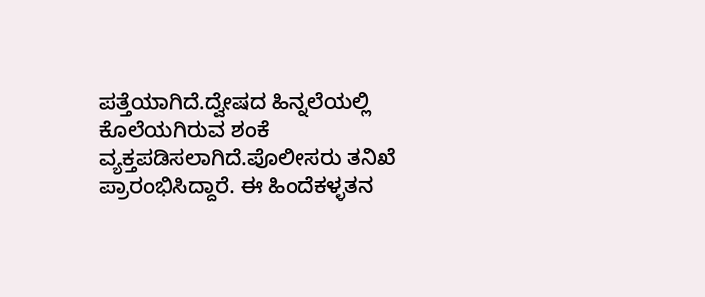ಪತ್ತೆಯಾಗಿದೆ.ದ್ವೇಷದ ಹಿನ್ನಲೆಯಲ್ಲಿ ಕೊಲೆಯಗಿರುವ ಶಂಕೆ ವ್ಯಕ್ತಪಡಿಸಲಾಗಿದೆ.ಪೊಲೀಸರು ತನಿಖೆ ಪ್ರಾರಂಭಿಸಿದ್ದಾರೆ. ಈ ಹಿಂದೆಕಳ್ಳತನ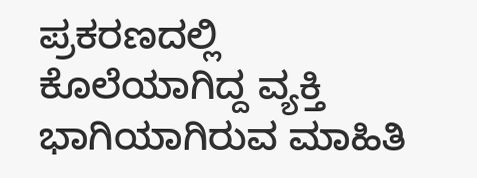ಪ್ರಕರಣದಲ್ಲಿ ಕೊಲೆಯಾಗಿದ್ದ ವ್ಯಕ್ತಿ ಭಾಗಿಯಾಗಿರುವ ಮಾಹಿತಿ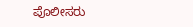ಪೊಲೀಸರು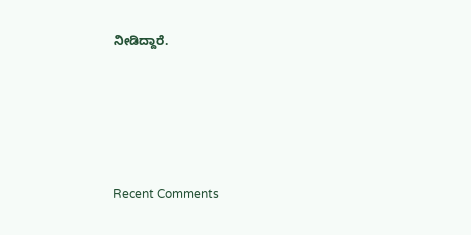ನೀಡಿದ್ದಾರೆ.





Recent Comments